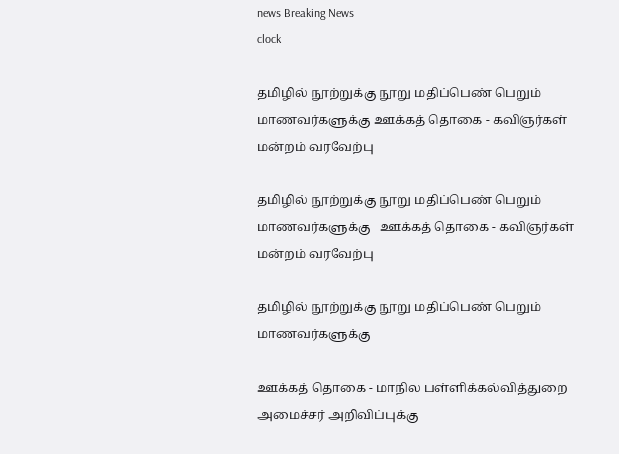news Breaking News
clock

தமிழில் நூற்றுக்கு நூறு மதிப்பெண் பெறும் மாணவர்களுக்கு ஊக்கத் தொகை - கவிஞர்கள் மன்றம் வரவேற்பு

தமிழில் நூற்றுக்கு நூறு மதிப்பெண் பெறும் மாணவர்களுக்கு   ஊக்கத் தொகை - கவிஞர்கள் மன்றம் வரவேற்பு

தமிழில் நூற்றுக்கு நூறு மதிப்பெண் பெறும் மாணவர்களுக்கு

ஊக்கத் தொகை - மாநில பள்ளிக்கல்வித்துறை அமைச்சர் அறிவிப்புக்கு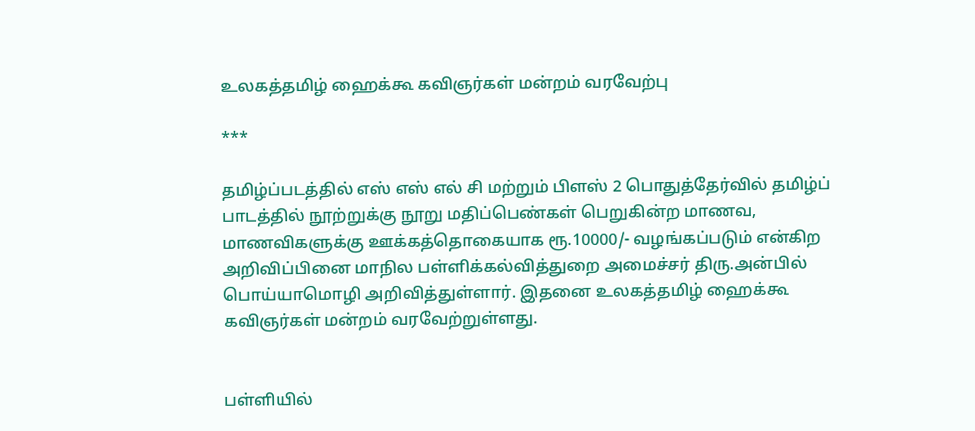உலகத்தமிழ் ஹைக்கூ கவிஞர்கள் மன்றம் வரவேற்பு

***

தமிழ்ப்படத்தில் எஸ் எஸ் எல் சி மற்றும் பிளஸ் 2 பொதுத்தேர்வில் தமிழ்ப் பாடத்தில் நூற்றுக்கு நூறு மதிப்பெண்கள் பெறுகின்ற மாணவ, மாணவிகளுக்கு ஊக்கத்தொகையாக ரூ.10000/- வழங்கப்படும் என்கிற அறிவிப்பினை மாநில பள்ளிக்கல்வித்துறை அமைச்சர் திரு.அன்பில் பொய்யாமொழி அறிவித்துள்ளார். இதனை உலகத்தமிழ் ஹைக்கூ கவிஞர்கள் மன்றம் வரவேற்றுள்ளது.


பள்ளியில்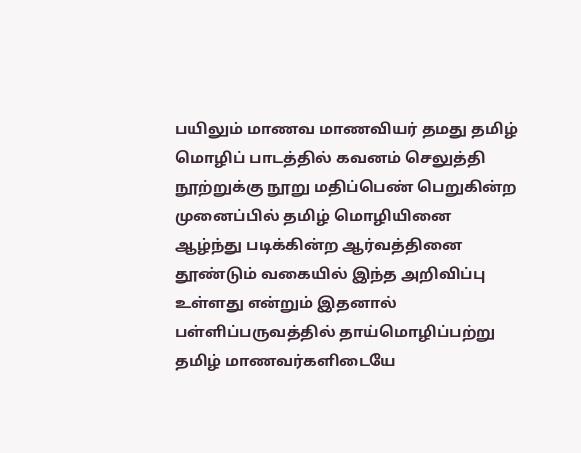பயிலும் மாணவ மாணவியர் தமது தமிழ் மொழிப் பாடத்தில் கவனம் செலுத்தி நூற்றுக்கு நூறு மதிப்பெண் பெறுகின்ற முனைப்பில் தமிழ் மொழியினை ஆழ்ந்து படிக்கின்ற ஆர்வத்தினை தூண்டும் வகையில் இந்த அறிவிப்பு உள்ளது என்றும் இதனால் பள்ளிப்பருவத்தில் தாய்மொழிப்பற்று தமிழ் மாணவர்களிடையே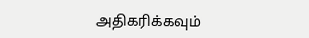அதிகரிக்கவும்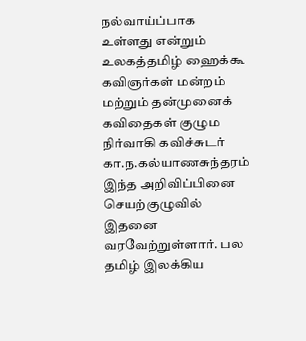நல்வாய்ப்பாக உள்ளது என்றும் உலகத்தமிழ் ஹைக்கூ கவிஞர்கள் மன்றம் மற்றும் தன்முனைக் கவிதைகள் குழும நிர்வாகி கவிச்சுடர் கா.ந.கல்யாணசுந்தரம் இந்த அறிவிப்பினை செயற்குழுவில் இதனை வரவேற்றுள்ளார். பல தமிழ் இலக்கிய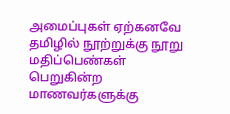அமைப்புகள் ஏற்கனவே தமிழில் நூற்றுக்கு நூறு மதிப்பெண்கள் பெறுகின்ற மாணவர்களுக்கு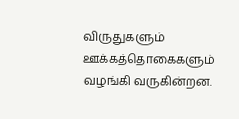விருதுகளும் ஊக்கத்தொகைகளும் வழங்கி வருகின்றன.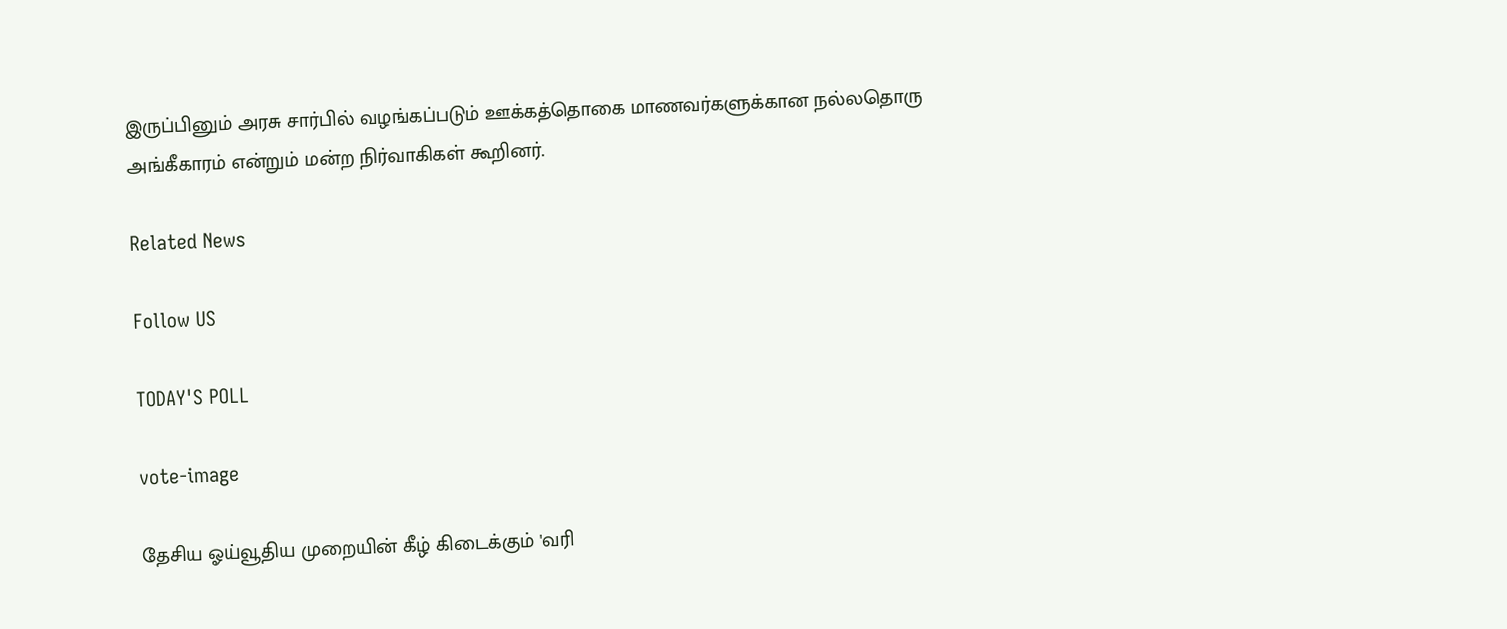இருப்பினும் அரசு சார்பில் வழங்கப்படும் ஊக்கத்தொகை மாணவர்களுக்கான நல்லதொரு அங்கீகாரம் என்றும் மன்ற நிர்வாகிகள் கூறினர்.

Related News

Follow US

TODAY'S POLL

vote-image

தேசிய ஓய்வூதிய முறையின் கீழ் கிடைக்கும் 'வரி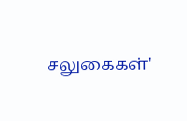சலுகைகள்'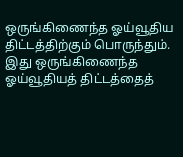ஒருங்கிணைந்த ஓய்வூதிய திட்டத்திற்கும் பொருந்தும். இது ஒருங்கிணைந்த ஓய்வூதியத் திட்டத்தைத்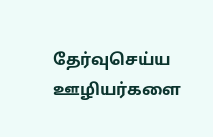தேர்வுசெய்ய ஊழியர்களை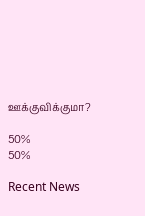ஊக்குவிக்குமா?

50%
50%

Recent News